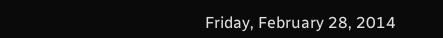Friday, February 28, 2014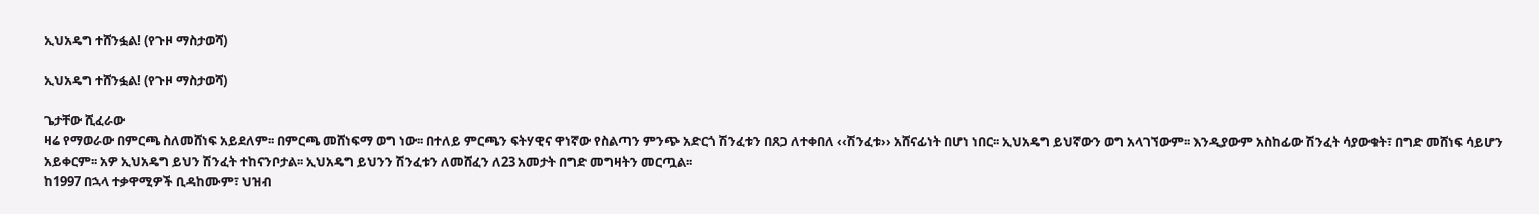ኢህአዴግ ተሸንፏል! (የጉዞ ማስታወሻ)

ኢህአዴግ ተሸንፏል! (የጉዞ ማስታወሻ)

ጌታቸው ሺፈራው
ዛሬ የማወራው በምርጫ ስለመሸነፍ አይደለም፡፡ በምርጫ መሸነፍማ ወግ ነው፡፡ በተለይ ምርጫን ፍትሃዊና ዋነኛው የስልጣን ምንጭ አድርጎ ሽንፈቱን በጸጋ ለተቀበለ ‹‹ሽንፈቱ›› አሸናፊነት በሆነ ነበር፡፡ ኢህአዴግ ይህኛውን ወግ አላገኘውም፡፡ እንዲያውም አስከፊው ሽንፈት ሳያውቁት፣ በግድ መሸነፍ ሳይሆን አይቀርም፡፡ አዎ ኢህአዴግ ይህን ሽንፈት ተከናንቦታል፡፡ ኢህአዴግ ይህንን ሽንፈቱን ለመሸፈን ለ23 አመታት በግድ መግዛትን መርጧል፡፡
ከ1997 በኋላ ተቃዋሚዎች ቢዳከሙም፣ ህዝብ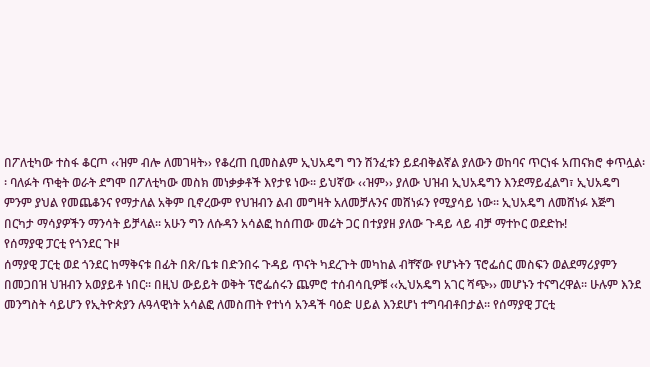በፖለቲካው ተስፋ ቆርጦ ‹‹ዝም ብሎ ለመገዛት›› የቆረጠ ቢመስልም ኢህአዴግ ግን ሽንፈቱን ይደብቅልኛል ያለውን ወከባና ጥርነፋ አጠናክሮ ቀጥሏል፡፡ ባለፉት ጥቂት ወራት ደግሞ በፖለቲካው መስክ መነቃቃቶች እየታዩ ነው፡፡ ይህኛው ‹‹ዝም›› ያለው ህዝብ ኢህአዴግን እንደማይፈልግ፣ ኢህአዴግ ምንም ያህል የመጨቆንና የማታለል አቅም ቢኖረውም የህዝብን ልብ መግዛት አለመቻሉንና መሸነፉን የሚያሳይ ነው፡፡ ኢህአዴግ ለመሸነፉ እጅግ በርካታ ማሳያዎችን ማንሳት ይቻላል፡፡ አሁን ግን ለሱዳን አሳልፎ ከሰጠው መሬት ጋር በተያያዘ ያለው ጉዳይ ላይ ብቻ ማተኮር ወደድኩ!
የሰማያዊ ፓርቲ የጎንደር ጉዞ
ሰማያዊ ፓርቲ ወደ ጎንደር ከማቅናቱ በፊት በጽ/ቤቱ በድንበሩ ጉዳይ ጥናት ካደረጉት መካከል ብቸኛው የሆኑትን ፕሮፌሰር መስፍን ወልደማሪያምን በመጋበዝ ህዝብን አወያይቶ ነበር፡፡ በዚህ ውይይት ወቅት ፕሮፌሰሩን ጨምሮ ተሰብሳቢዎቹ ‹‹ኢህአዴግ አገር ሻጭ›› መሆኑን ተናግረዋል፡፡ ሁሉም እንደ መንግስት ሳይሆን የኢትዮጵያን ሉዓላዊነት አሳልፎ ለመስጠት የተነሳ አንዳች ባዕድ ሀይል እንደሆነ ተግባብቶበታል፡፡ የሰማያዊ ፓርቲ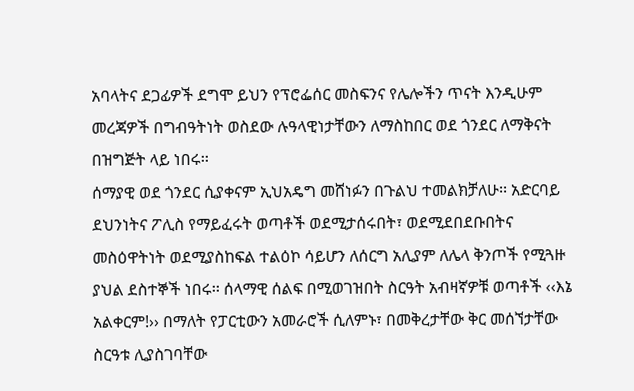አባላትና ደጋፊዎች ደግሞ ይህን የፕሮፌሰር መስፍንና የሌሎችን ጥናት እንዲሁም መረጃዎች በግብዓትነት ወስደው ሉዓላዊነታቸውን ለማስከበር ወደ ጎንደር ለማቅናት በዝግጅት ላይ ነበሩ፡፡
ሰማያዊ ወደ ጎንደር ሲያቀናም ኢህአዴግ መሸነፉን በጉልህ ተመልክቻለሁ፡፡ አድርባይ ደህንነትና ፖሊስ የማይፈሩት ወጣቶች ወደሚታሰሩበት፣ ወደሚደበደቡበትና መስዕዋትነት ወደሚያስከፍል ተልዕኮ ሳይሆን ለሰርግ አሊያም ለሌላ ቅንጦች የሚጓዙ ያህል ደስተኞች ነበሩ፡፡ ሰላማዊ ሰልፍ በሚወገዝበት ስርዓት አብዛኛዎቹ ወጣቶች ‹‹እኔ አልቀርም!›› በማለት የፓርቲውን አመራሮች ሲለምኑ፣ በመቅረታቸው ቅር መሰኘታቸው ስርዓቱ ሊያስገባቸው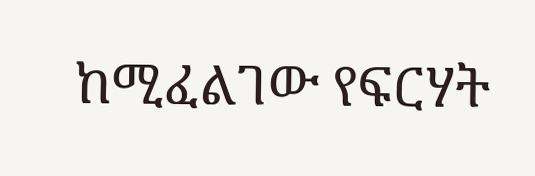ከሚፈልገው የፍርሃት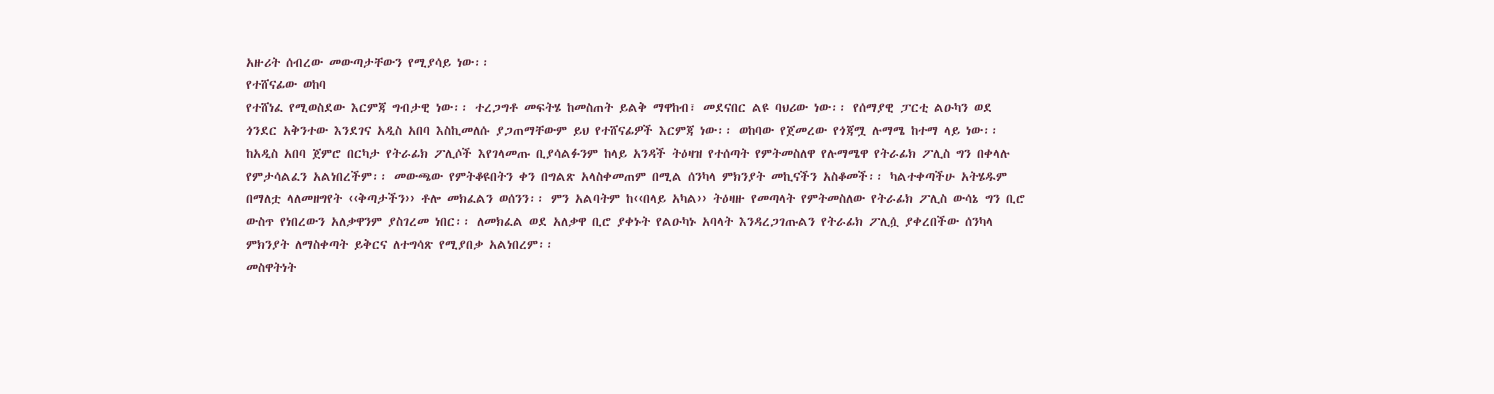አዙሪት ሰብረው መውጣታቸውን የሚያሳይ ነው፡፡
የተሸናፊው ወከባ
የተሸነፈ የሚወስደው እርምጃ ግብታዊ ነው፡፡ ተረጋግቶ መፍትሄ ከመስጠት ይልቅ ማዋከብ፣ መደናበር ልዩ ባህሪው ነው፡፡ የሰማያዊ ፓርቲ ልዑካን ወደ ጎንደር አቅንተው እንደገና አዲስ አበባ እስኪመለሱ ያጋጠማቸውም ይህ የተሸናፊዎች እርምጃ ነው፡፡ ወከባው የጀመረው የጎጃሟ ሉማሜ ከተማ ላይ ነው፡፡ ከአዲስ አበባ ጀምሮ በርካታ የትራፊክ ፖሊሶች እየገላመጡ ቢያሳልፉንም ከላይ አንዳች ትዕዛዝ የተሰጣት የምትመስለዋ የሉማሜዋ የትራፊክ ፖሊስ ግን በቀላሉ የምታሳልፈን አልነበረችም፡፡ መውጫው የምትቆዩበትን ቀን በግልጽ አላስቀመጠም በሚል ሰንካላ ምክንያት መኪናችን አስቆመች፡፡ ካልተቀጣችሁ አትሄዱም በማለቷ ላለመዘግየት ‹‹ቅጣታችን›› ቶሎ መክፈልን ወሰንን፡፡ ምን አልባትም ከ‹‹በላይ አካል›› ትዕዛዙ የመጣላት የምትመስለው የትራፊክ ፖሊስ ውሳኔ ግን ቢሮ ውስጥ የነበረውን አለቃዋንም ያስገረመ ነበር፡፡ ለመክፈል ወደ አለቃዋ ቢሮ ያቀኑት የልዑካኑ አባላት እንዳረጋገጡልን የትራፊክ ፖሊሷ ያቀረበችው ሰንካላ ምክንያት ለማስቀጣት ይቅርና ለተግሳጽ የሚያበቃ አልነበረም፡፡
መስዋትነት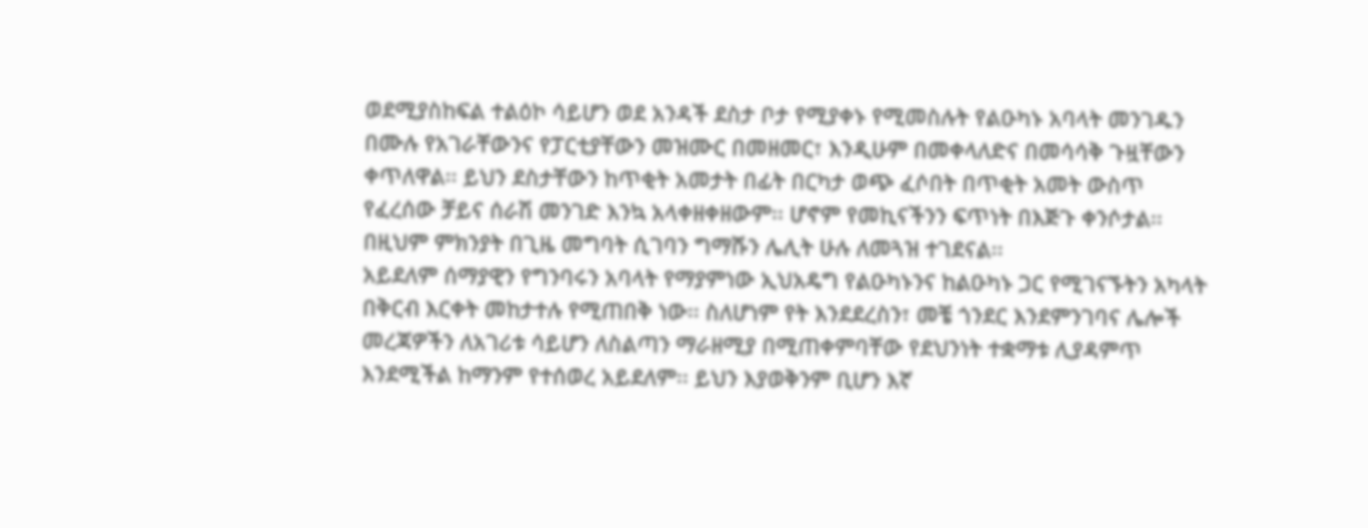ወደሚያስከፍል ተልዕኮ ሳይሆን ወደ አንዳች ደስታ ቦታ የሚያቀኑ የሚመስሉት የልዑካኑ አባላት መንገዱን በሙሉ የአገራቸውንና የፓርቲያቸውን መዝሙር በመዘመር፣ እንዲሁም በመቀላለድና በመሳሳቅ ጉዟቸውን ቀጥለዋል፡፡ ይህን ደስታቸውን ከጥቂት አመታት በፊት በርካታ ወጭ ፈሶበት በጥቂት አመት ውስጥ የፈረሰው ቻይና ሰራሽ መንገድ እንኳ አላቀዘቀዘውም፡፡ ሆኖም የመኪናችንን ፍጥነት በእጅጉ ቀንሶታል፡፡ በዚህም ምክንያት በጊዜ መግባት ሲገባን ግማሹን ሌሊት ሁሉ ለመጓዝ ተገደናል፡፡
አይደለም ሰማያዊን የግንባሩን አባላት የማያምነው ኢህአዴግ የልዑካኑንና ከልዑካኑ ጋር የሚገናኙትን አካላት በቅርብ እርቀት መከታተሉ የሚጠበቅ ነው፡፡ ስለሆነም የት እንደደረስን፣ መቼ ጎንደር እንደምንገባና ሌሎች መረጃዎችን ለአገሪቱ ሳይሆን ለስልጣን ማራዘሚያ በሚጠቀምባቸው የደህንነት ተቋማቱ ሊያዳምጥ እንደሚችል ከማንም የተሰወረ አይደለም፡፡ ይህን እያወቅንም ቢሆን እኛ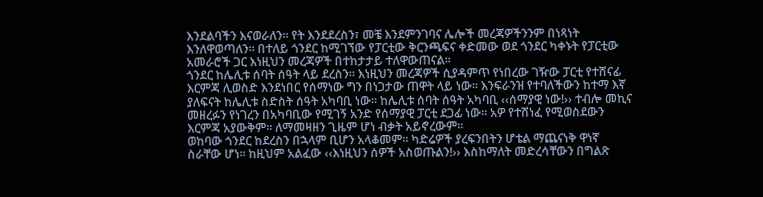እንደልባችን እናወራለን፡፡ የት እንደደረስን፣ መቼ እንደምንገባና ሌሎች መረጃዎችንንም በነጻነት እንለዋወጣለን፡፡ በተለይ ጎንደር ከሚገኘው የፓርቲው ቅርንጫፍና ቀድመው ወደ ጎንደር ካቀኑት የፓርቲው አመራሮች ጋር እነዚህን መረጃዎች በተከታታይ ተለዋውጠናል፡፡
ጎንደር ከሌሊቱ ሰባት ሰዓት ላይ ደረስን፡፡ እነዚህን መረጃዎች ሲያዳምጥ የነበረው ገዥው ፓርቲ የተሸናፊ እርምጃ ሊወስድ እንደነበር የሰማነው ግን በነጋታው ጠዋት ላይ ነው፡፡ እንፍራንዝ የተባለችውን ከተማ እኛ ያለፍናት ከሌሊቱ ስድስት ሰዓት አካባቢ ነው፡፡ ከሌሊቱ ሰባት ሰዓት አካባቢ ‹‹ሰማያዊ ነው!›› ተብሎ መኪና መዘረፉን የነገረን በአካባቢው የሚገኝ አንድ የሰማያዊ ፓርቲ ደጋፊ ነው፡፡ አዎ የተሸነፈ የሚወስደውን እርምጃ አያውቅም፡፡ ለማመዛዘን ጊዜም ሆነ ብቃት አይኖረውም፡፡
ወከባው ጎንደር ከደረስን በኋላም ቢሆን አላቆመም፡፡ ካድሬዎች ያረፍንበትን ሆቴል ማጨናነቅ ዋነኛ ስራቸው ሆነ፡፡ ከዚህም አልፈው ‹‹እነዚህን ሰዎች አስወጡልን!›› እስከማለት መድረሳቸውን በግልጽ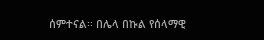ሰምተናል፡፡ በሌላ በኩል የሰላማዊ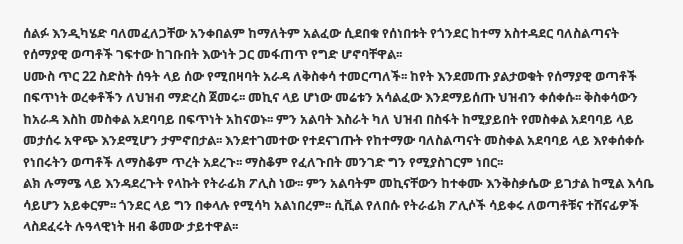ሰልፉ እንዲካሄድ ባለመፈለጋቸው አንቀበልም ከማለትም አልፈው ሲደበቁ የሰነበቱት የጎንደር ከተማ አስተዳደር ባለስልጣናት የሰማያዊ ወጣቶች ገፍተው ከገቡበት እውነት ጋር መፋጠጥ የግድ ሆኖባቸዋል፡፡
ሀሙስ ጥር 22 ስድስት ሰዓት ላይ ሰው የሚበዛባት አራዳ ለቅስቀሳ ተመርጣለች፡፡ ከየት እንደመጡ ያልታወቁት የሰማያዊ ወጣቶች በፍጥነት ወረቀቶችን ለህዝብ ማድረስ ጀመሩ፡፡ መኪና ላይ ሆነው መሬቱን አሳልፈው እንደማይሰጡ ህዝብን ቀሰቀሱ፡፡ ቅስቀሳውን ከአራዳ እስከ መስቀል አደባባይ በፍጥነት አከናወኑ፡፡ ምን አልባት እስራት ካለ ህዝብ በስፋት ከሚያይበት የመስቀል አደባባይ ላይ መታሰሩ አዋጭ እንደሚሆን ታምኖበታል፡፡ እንደተገመተው የተደናገጡት የከተማው ባለስልጣናት መስቀል አደባባይ ላይ እየቀሰቀሱ የነበሩትን ወጣቶች ለማስቆም ጥረት አደረጉ፡፡ ማስቆም የፈለጉበት መንገድ ግን የሚያስገርም ነበር፡፡
ልክ ሉማሜ ላይ እንዳደረጉት የላኩት የትራፊክ ፖሊስ ነው፡፡ ምን አልባትም መኪናቸውን ከተቀሙ እንቅስቃሴው ይገታል ከሚል እሳቤ ሳይሆን አይቀርም፡፡ ጎንደር ላይ ግን በቀላሉ የሚሳካ አልነበረም፡፡ ሲቪል የለበሱ የትራፊክ ፖሊሶች ሳይቀሩ ለወጣቶቹና ተሸናፊዎች ላስደፈሩት ሉዓላዊነት ዘብ ቆመው ታይተዋል፡፡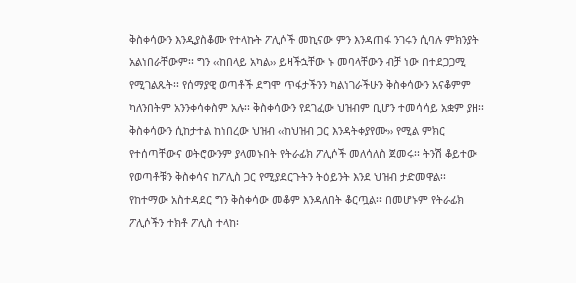ቅስቀሳውን እንዲያስቆሙ የተላኩት ፖሊሶች መኪናው ምን እንዳጠፋ ንገሩን ሲባሉ ምክንያት አልነበራቸውም፡፡ ግን ‹‹ከበላይ አካል›› ይዛችኋቸው ኑ መባላቸውን ብቻ ነው በተደጋጋሚ የሚገልጹት፡፡ የሰማያዊ ወጣቶች ደግሞ ጥፋታችንን ካልነገራችሁን ቅስቀሳውን አናቆምም ካለንበትም አንንቀሳቀስም አሉ፡፡ ቅስቀሳውን የደገፈው ህዝብም ቢሆን ተመሳሳይ አቋም ያዘ፡፡ ቅስቀሳውን ሲከታተል ከነበረው ህዝብ ‹‹ከህዝብ ጋር እንዳትቀያየሙ›› የሚል ምክር የተሰጣቸውና ወትሮውንም ያላመኑበት የትራፊክ ፖሊሶች መለሳለስ ጀመሩ፡፡ ትንሽ ቆይተው የወጣቶቹን ቅስቀሳና ከፖሊስ ጋር የሚያደርጉትን ትዕይንት እንደ ህዝብ ታድመዋል፡፡
የከተማው አስተዳደር ግን ቅስቀሳው መቆም እንዳለበት ቆርጧል፡፡ በመሆኑም የትራፊክ ፖሊሶችን ተክቶ ፖሊስ ተላከ፡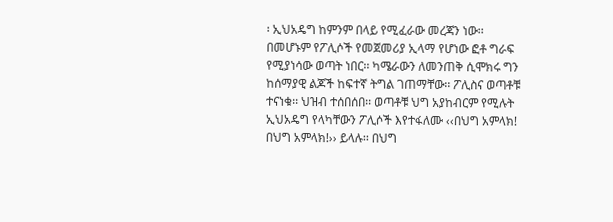፡ ኢህአዴግ ከምንም በላይ የሚፈራው መረጃን ነው፡፡ በመሆኑም የፖሊሶች የመጀመሪያ ኢላማ የሆነው ፎቶ ግራፍ የሚያነሳው ወጣት ነበር፡፡ ካሜራውን ለመንጠቅ ሲሞክሩ ግን ከሰማያዊ ልጆች ከፍተኛ ትግል ገጠማቸው፡፡ ፖሊስና ወጣቶቹ ተናነቁ፡፡ ህዝብ ተሰበሰበ፡፡ ወጣቶቹ ህግ አያከብርም የሚሉት ኢህአዴግ የላካቸውን ፖሊሶች እየተፋለሙ ‹‹በህግ አምላክ! በህግ አምላክ!›› ይላሉ፡፡ በህግ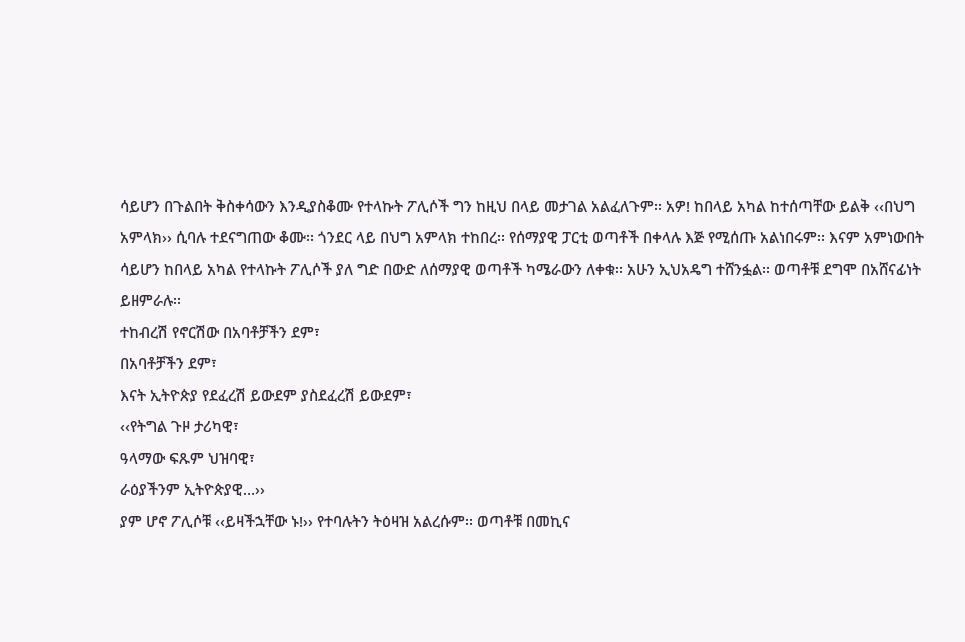ሳይሆን በጉልበት ቅስቀሳውን እንዲያስቆሙ የተላኩት ፖሊሶች ግን ከዚህ በላይ መታገል አልፈለጉም፡፡ አዎ! ከበላይ አካል ከተሰጣቸው ይልቅ ‹‹በህግ አምላክ›› ሲባሉ ተደናግጠው ቆሙ፡፡ ጎንደር ላይ በህግ አምላክ ተከበረ፡፡ የሰማያዊ ፓርቲ ወጣቶች በቀላሉ እጅ የሚሰጡ አልነበሩም፡፡ እናም አምነውበት ሳይሆን ከበላይ አካል የተላኩት ፖሊሶች ያለ ግድ በውድ ለሰማያዊ ወጣቶች ካሜራውን ለቀቁ፡፡ አሁን ኢህአዴግ ተሸንፏል፡፡ ወጣቶቹ ደግሞ በአሸናፊነት ይዘምራሉ፡፡
ተከብረሽ የኖርሽው በአባቶቻችን ደም፣
በአባቶቻችን ደም፣
እናት ኢትዮጵያ የደፈረሽ ይውደም ያስደፈረሽ ይውደም፣
‹‹የትግል ጉዞ ታሪካዊ፣
ዓላማው ፍጹም ህዝባዊ፣
ራዕያችንም ኢትዮጵያዊ…››
ያም ሆኖ ፖሊሶቹ ‹‹ይዛችኋቸው ኑ!›› የተባሉትን ትዕዛዝ አልረሱም፡፡ ወጣቶቹ በመኪና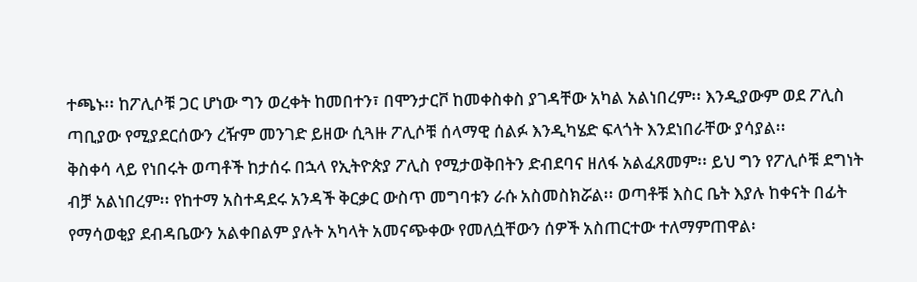ተጫኑ፡፡ ከፖሊሶቹ ጋር ሆነው ግን ወረቀት ከመበተን፣ በሞንታርቮ ከመቀስቀስ ያገዳቸው አካል አልነበረም፡፡ እንዲያውም ወደ ፖሊስ ጣቢያው የሚያደርሰውን ረዥም መንገድ ይዘው ሲጓዙ ፖሊሶቹ ሰላማዊ ሰልፉ እንዲካሄድ ፍላጎት እንደነበራቸው ያሳያል፡፡
ቅስቀሳ ላይ የነበሩት ወጣቶች ከታሰሩ በኋላ የኢትዮጵያ ፖሊስ የሚታወቅበትን ድብደባና ዘለፋ አልፈጸመም፡፡ ይህ ግን የፖሊሶቹ ደግነት ብቻ አልነበረም፡፡ የከተማ አስተዳደሩ አንዳች ቅርቃር ውስጥ መግባቱን ራሱ አስመስክሯል፡፡ ወጣቶቹ እስር ቤት እያሉ ከቀናት በፊት የማሳወቂያ ደብዳቤውን አልቀበልም ያሉት አካላት አመናጭቀው የመለሷቸውን ሰዎች አስጠርተው ተለማምጠዋል፡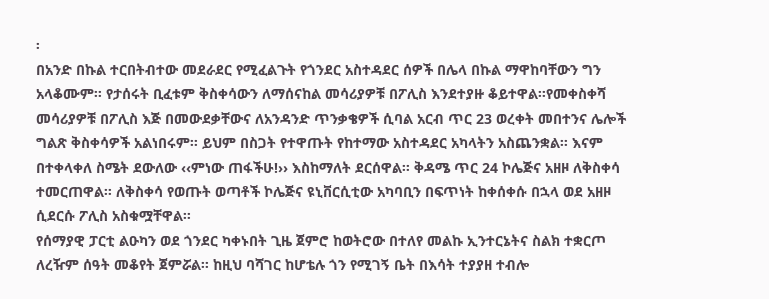፡
በአንድ በኩል ተርበትብተው መደራደር የሚፈልጉት የጎንደር አስተዳደር ሰዎች በሌላ በኩል ማዋከባቸውን ግን አላቆሙም፡፡ የታሰሩት ቢፈቱም ቅስቀሳውን ለማሰናከል መሳሪያዎቹ በፖሊስ እንደተያዙ ቆይተዋል፡፡የመቀስቀሻ መሳሪያዎቹ በፖሊስ እጅ በመውደቃቸውና ለአንዳንድ ጥንቃቄዎች ሲባል አርብ ጥር 23 ወረቀት መበተንና ሌሎች ግልጽ ቅስቀሳዎች አልነበሩም፡፡ ይህም በስጋት የተዋጡት የከተማው አስተዳደር አካላትን አስጨንቋል፡፡ እናም በተቀላቀለ ስሜት ደውለው ‹‹ምነው ጠፋችሁ!›› እስከማለት ደርሰዋል፡፡ ቅዳሜ ጥር 24 ኮሌጅና አዘዞ ለቅስቀሳ ተመርጠዋል፡፡ ለቅስቀሳ የወጡት ወጣቶች ኮሌጅና ዩኒቨርሲቲው አካባቢን በፍጥነት ከቀሰቀሱ በኋላ ወደ አዘዞ ሲደርሱ ፖሊስ አስቁሟቸዋል፡፡
የሰማያዊ ፓርቲ ልዑካን ወደ ጎንደር ካቀኑበት ጊዜ ጀምሮ ከወትሮው በተለየ መልኩ ኢንተርኔትና ስልክ ተቋርጦ ለረዥም ሰዓት መቆየት ጀምሯል፡፡ ከዚህ ባሻገር ከሆቴሉ ጎን የሚገኝ ቤት በእሳት ተያያዘ ተብሎ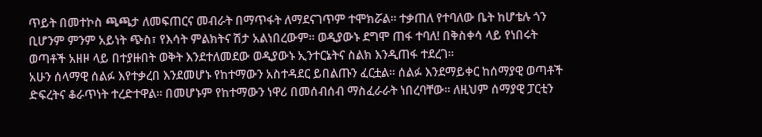ጥይት በመተኮስ ጫጫታ ለመፍጠርና መብራት በማጥፋት ለማደናገጥም ተሞክሯል፡፡ ተቃጠለ የተባለው ቤት ከሆቴሉ ጎን ቢሆንም ምንም አይነት ጭስ፣ የእሳት ምልክትና ሽታ አልነበረውም፡፡ ወዲያውኑ ደግሞ ጠፋ ተባለ! በቅስቀሳ ላይ የነበሩት ወጣቶች አዘዞ ላይ በተያዙበት ወቅት እንደተለመደው ወዲያውኑ ኢንተርኔትና ስልክ እንዲጠፋ ተደረገ፡፡
አሁን ሰላማዊ ሰልፉ እየተቃረበ እንደመሆኑ የከተማውን አስተዳደር ይበልጡን ፈርቷል፡፡ ሰልፉ እንደማይቀር ከሰማያዊ ወጣቶች ድፍረትና ቆራጥነት ተረድተዋል፡፡ በመሆኑም የከተማውን ነዋሪ በመሰብሰብ ማስፈራራት ነበረባቸው፡፡ ለዚህም ሰማያዊ ፓርቲን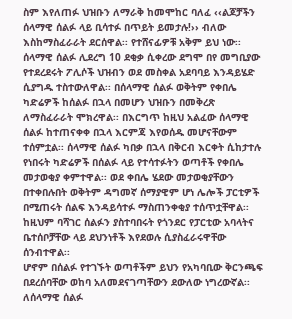ስም እየለጠፉ ህዝቡን ለማራቅ ከመሞከር ባለፈ ‹‹ልጆቻችን ሰላማዊ ሰልፉ ላይ ቢሳተፉ በጥይት ይመታሉ!›› ብለው እስከማስፈራራት ደርሰዋል፡፡ የተሸናፊዎቹ አቅም ይህ ነው፡፡ ሰላማዊ ሰልፉ ሊደረግ 10 ደቂቃ ሲቀረው ደግሞ በየ መግቢያው የተደረደሩት ፖሊሶች ህዝብን ወደ መስቀል አደባባይ እንዳይሄድ ሲያግዱ ተስተውለዋል፡፡ በሰላማዊ ሰልፉ ወቅትም የቀበሌ ካድሬዎች ከሰልፉ በኋላ በመሆን ህዝቡን በመቅረጽ ለማስፈራራት ሞክረዋል፡፡ በእርግጥ ከዚህ አልፈው ሰላማዊ ሰልፉ ከተጠናቀቀ በኋላ እርምጃ እየወሰዱ መሆናቸውም ተሰምቷል፡፡ ሰላማዊ ሰልፉ ካበቃ በኋላ በቅርብ እርቀት ሲከታተሉ የነበሩት ካድሬዎች በሰልፉ ላይ የተሳተፉትን ወጣቶች የቀበሌ መታወቂያ ቀምተዋል፡፡ ወደ ቀበሌ ሄደው መታወቂያቸውን በተቀበሉበት ወቅትም ዳግመኛ ሰማያዊም ሆነ ሌሎች ፓርቲዎች በሚጠሩት ሰልፍ እንዳይሳተፉ ማስጠንቀቂያ ተሰጥቷቸዋል፡፡ ከዚህም ባሻገር ሰልፉን ያስተባበሩት የጎንደር የፓርቲው አባላትና ቤተሰቦቻቸው ላይ ደህንነቶች እየደወሉ ሲያስፈራሩዋቸው ሰንብተዋል፡፡
ሆኖም በሰልፉ የተገኙት ወጣቶችም ይህን የአካባቢው ቅርንጫፍ በደረሰባቸው ወከባ አለመደናገጣቸውን ደውለው ነግረውኛል፡፡ ለሰላማዊ ሰልፉ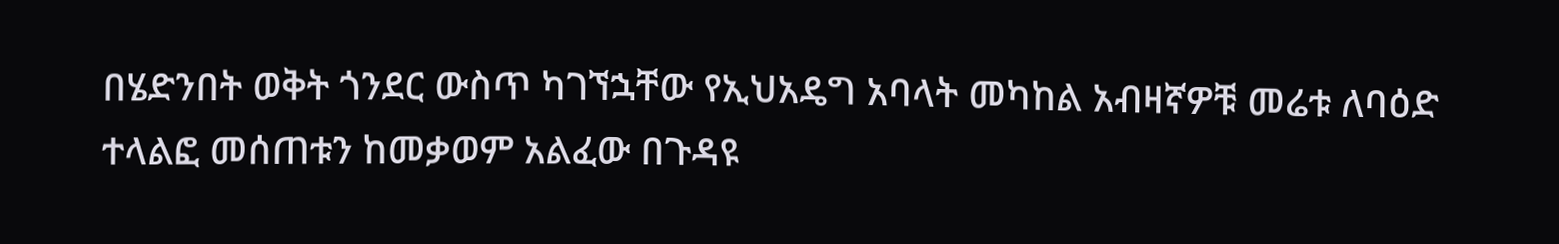በሄድንበት ወቅት ጎንደር ውስጥ ካገኘኋቸው የኢህአዴግ አባላት መካከል አብዛኛዎቹ መሬቱ ለባዕድ ተላልፎ መሰጠቱን ከመቃወም አልፈው በጉዳዩ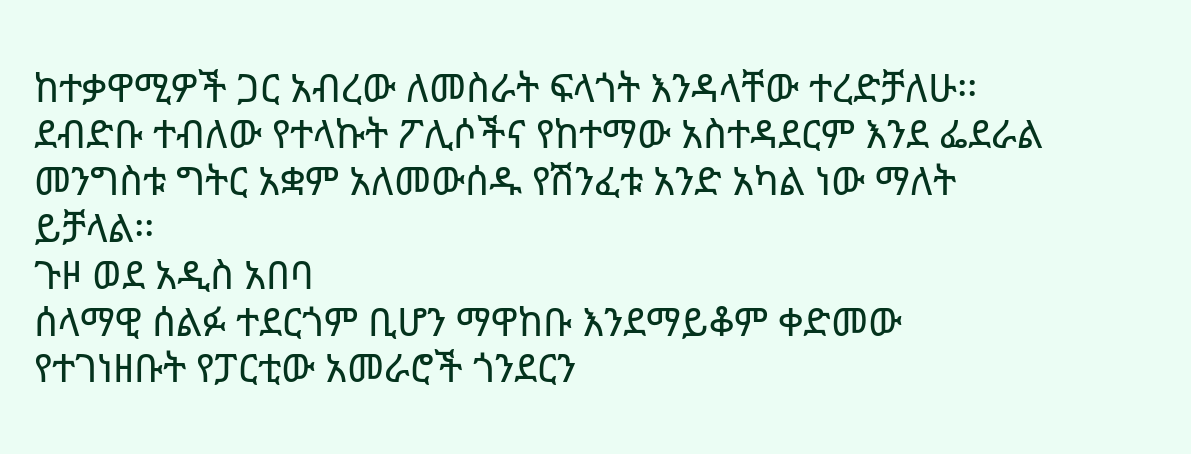ከተቃዋሚዎች ጋር አብረው ለመስራት ፍላጎት እንዳላቸው ተረድቻለሁ፡፡ ደብድቡ ተብለው የተላኩት ፖሊሶችና የከተማው አስተዳደርም እንደ ፌደራል መንግስቱ ግትር አቋም አለመውሰዱ የሽንፈቱ አንድ አካል ነው ማለት ይቻላል፡፡
ጉዞ ወደ አዲስ አበባ
ሰላማዊ ሰልፉ ተደርጎም ቢሆን ማዋከቡ እንደማይቆም ቀድመው የተገነዘቡት የፓርቲው አመራሮች ጎንደርን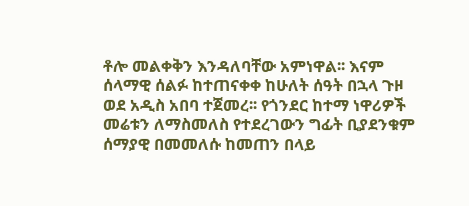ቶሎ መልቀቅን እንዳለባቸው አምነዋል፡፡ እናም ሰላማዊ ሰልፉ ከተጠናቀቀ ከሁለት ሰዓት በኋላ ጉዞ ወደ አዲስ አበባ ተጀመረ፡፡ የጎንደር ከተማ ነዋሪዎች መሬቱን ለማስመለስ የተደረገውን ግፊት ቢያደንቁም ሰማያዊ በመመለሱ ከመጠን በላይ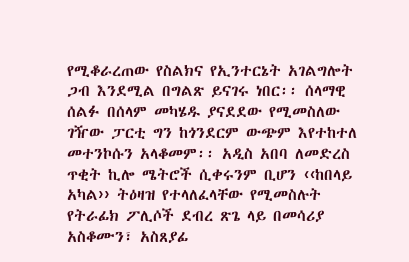የሚቆራረጠው የስልክና የኢንተርኔት አገልግሎት ጋብ እንደሚል በግልጽ ይናገሩ ነበር፡፡ ሰላማዊ ሰልፉ በሰላም መካሄዱ ያናደደው የሚመስለው ገዥው ፓርቲ ግን ከጎንደርም ውጭም እየተከተለ መተንኮሱን አላቆመም፡፡ አዲስ አበባ ለመድረስ ጥቂት ኪሎ ሜትሮች ሲቀሩንም ቢሆን ‹‹ከበላይ አካል›› ትዕዛዝ የተላለፈላቸው የሚመስሉት የትራፊክ ፖሊሶች ደብረ ጽጌ ላይ በመሳሪያ አስቆሙን፣ አስጸያፊ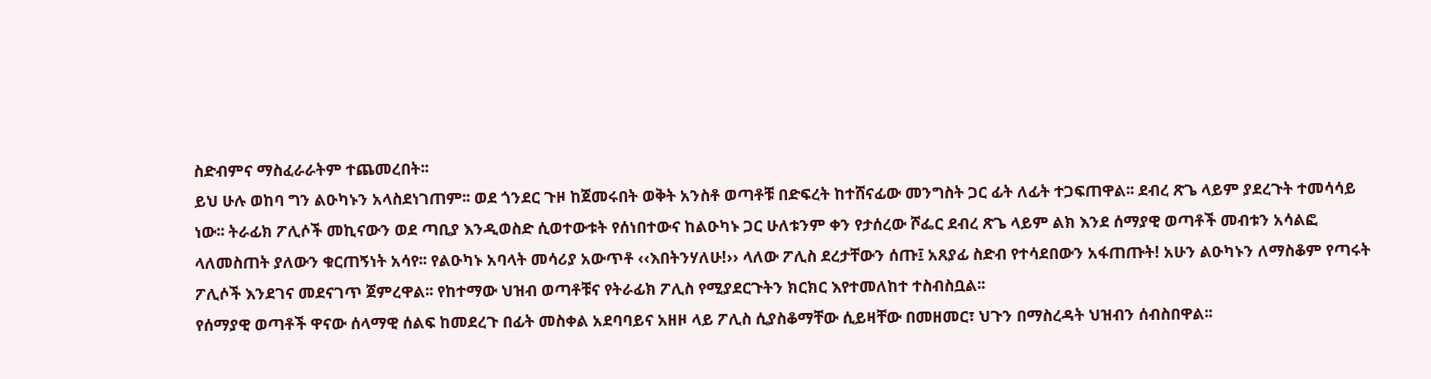ስድብምና ማስፈራራትም ተጨመረበት፡፡
ይህ ሁሉ ወከባ ግን ልዑካኑን አላስደነገጠም፡፡ ወደ ጎንደር ጉዞ ከጀመሩበት ወቅት አንስቶ ወጣቶቹ በድፍረት ከተሸናፊው መንግስት ጋር ፊት ለፊት ተጋፍጠዋል፡፡ ደብረ ጽጌ ላይም ያደረጉት ተመሳሳይ ነው፡፡ ትራፊክ ፖሊሶች መኪናውን ወደ ጣቢያ እንዲወስድ ሲወተውቱት የሰነበተውና ከልዑካኑ ጋር ሁለቱንም ቀን የታሰረው ሾፌር ደብረ ጽጌ ላይም ልክ እንደ ሰማያዊ ወጣቶች መብቱን አሳልፎ ላለመስጠት ያለውን ቁርጠኝነት አሳየ፡፡ የልዑካኑ አባላት መሳሪያ አውጥቶ ‹‹እበትንሃለሁ!›› ላለው ፖሊስ ደረታቸውን ሰጡ፤ አጸያፊ ስድብ የተሳደበውን አፋጠጡት! አሁን ልዑካኑን ለማስቆም የጣሩት ፖሊሶች እንደገና መደናገጥ ጀምረዋል፡፡ የከተማው ህዝብ ወጣቶቹና የትራፊክ ፖሊስ የሚያደርጉትን ክርክር እየተመለከተ ተስብስቧል፡፡
የሰማያዊ ወጣቶች ዋናው ሰላማዊ ሰልፍ ከመደረጉ በፊት መስቀል አደባባይና አዘዞ ላይ ፖሊስ ሲያስቆማቸው ሲይዛቸው በመዘመር፣ ህጉን በማስረዳት ህዝብን ሰብስበዋል፡፡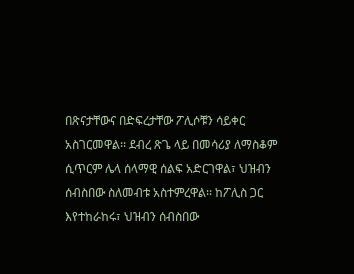በጽናታቸውና በድፍረታቸው ፖሊሶቹን ሳይቀር አስገርመዋል፡፡ ደብረ ጽጌ ላይ በመሳሪያ ለማስቆም ሲጥርም ሌላ ሰላማዊ ሰልፍ አድርገዋል፣ ህዝብን ሰብስበው ስለመብቱ አስተምረዋል፡፡ ከፖሊስ ጋር እየተከራከሩ፣ ህዝብን ሰብስበው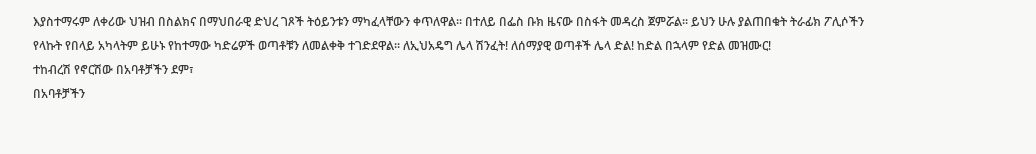እያስተማሩም ለቀሪው ህዝብ በስልክና በማህበራዊ ድህረ ገጾች ትዕይንቱን ማካፈላቸውን ቀጥለዋል፡፡ በተለይ በፌስ ቡክ ዜናው በስፋት መዳረስ ጀምሯል፡፡ ይህን ሁሉ ያልጠበቁት ትራፊክ ፖሊሶችን የላኩት የበላይ አካላትም ይሁኑ የከተማው ካድሬዎች ወጣቶቹን ለመልቀቅ ተገድደዋል፡፡ ለኢህአዴግ ሌላ ሽንፈት! ለሰማያዊ ወጣቶች ሌላ ድል! ከድል በኋላም የድል መዝሙር!
ተከብረሽ የኖርሽው በአባቶቻችን ደም፣
በአባቶቻችን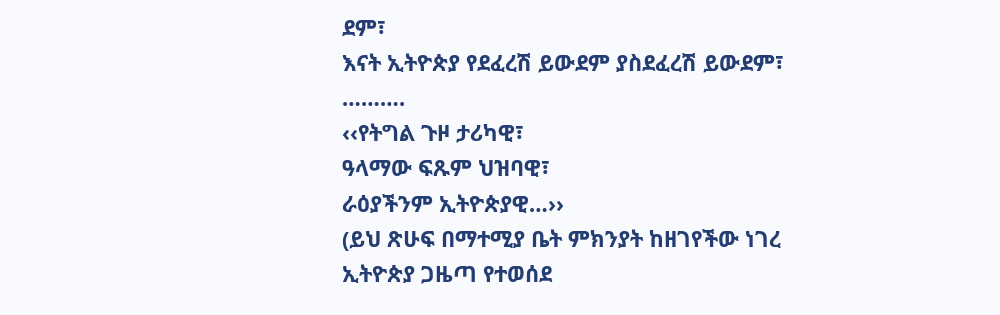ደም፣
እናት ኢትዮጵያ የደፈረሽ ይውደም ያስደፈረሽ ይውደም፣
……….
‹‹የትግል ጉዞ ታሪካዊ፣
ዓላማው ፍጹም ህዝባዊ፣
ራዕያችንም ኢትዮጵያዊ…››
(ይህ ጽሁፍ በማተሚያ ቤት ምክንያት ከዘገየችው ነገረ ኢትዮጵያ ጋዜጣ የተወሰደ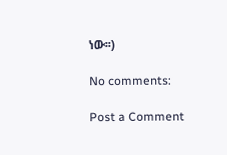ነው፡፡)

No comments:

Post a Comment